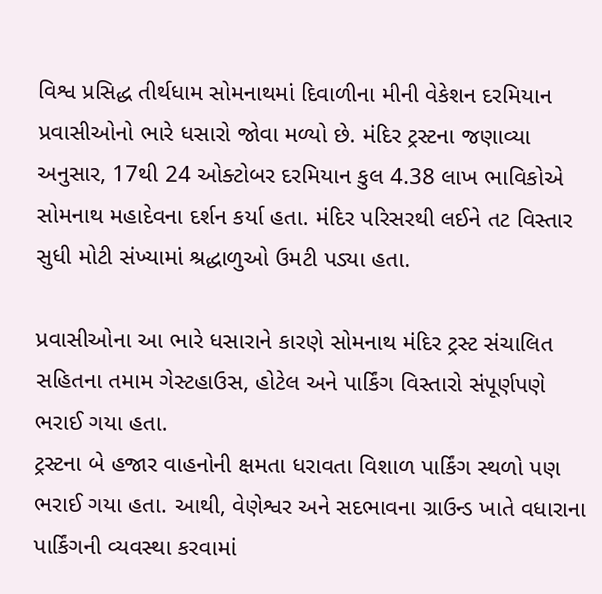વિશ્વ પ્રસિદ્ધ તીર્થધામ સોમનાથમાં દિવાળીના મીની વેકેશન દરમિયાન પ્રવાસીઓનો ભારે ધસારો જોવા મળ્યો છે. મંદિર ટ્રસ્ટના જણાવ્યા અનુસાર, 17થી 24 ઓક્ટોબર દરમિયાન કુલ 4.38 લાખ ભાવિકોએ સોમનાથ મહાદેવના દર્શન કર્યા હતા. મંદિર પરિસરથી લઈને તટ વિસ્તાર સુધી મોટી સંખ્યામાં શ્રદ્ધાળુઓ ઉમટી પડ્યા હતા.

પ્રવાસીઓના આ ભારે ધસારાને કારણે સોમનાથ મંદિર ટ્રસ્ટ સંચાલિત સહિતના તમામ ગેસ્ટહાઉસ, હોટેલ અને પાર્કિંગ વિસ્તારો સંપૂર્ણપણે ભરાઈ ગયા હતા.
ટ્રસ્ટના બે હજાર વાહનોની ક્ષમતા ધરાવતા વિશાળ પાર્કિંગ સ્થળો પણ ભરાઈ ગયા હતા. આથી, વેણેશ્વર અને સદભાવના ગ્રાઉન્ડ ખાતે વધારાના પાર્કિંગની વ્યવસ્થા કરવામાં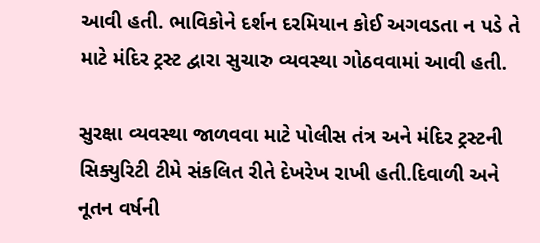આવી હતી. ભાવિકોને દર્શન દરમિયાન કોઈ અગવડતા ન પડે તે માટે મંદિર ટ્રસ્ટ દ્વારા સુચારુ વ્યવસ્થા ગોઠવવામાં આવી હતી.

સુરક્ષા વ્યવસ્થા જાળવવા માટે પોલીસ તંત્ર અને મંદિર ટ્રસ્ટની સિક્યુરિટી ટીમે સંકલિત રીતે દેખરેખ રાખી હતી.દિવાળી અને નૂતન વર્ષની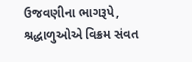ઉજવણીના ભાગરૂપે, શ્રદ્ધાળુઓએ વિક્રમ સંવત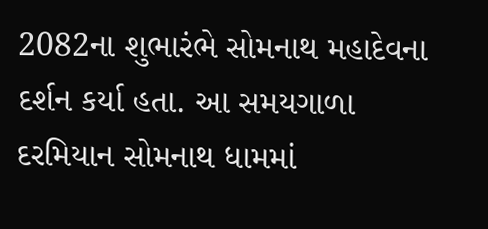2082ના શુભારંભે સોમનાથ મહાદેવના દર્શન કર્યા હતા. આ સમયગાળા દરમિયાન સોમનાથ ધામમાં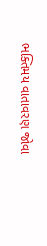ભક્તિમય વાતાવરણ જોવા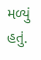મળ્યું હતું.